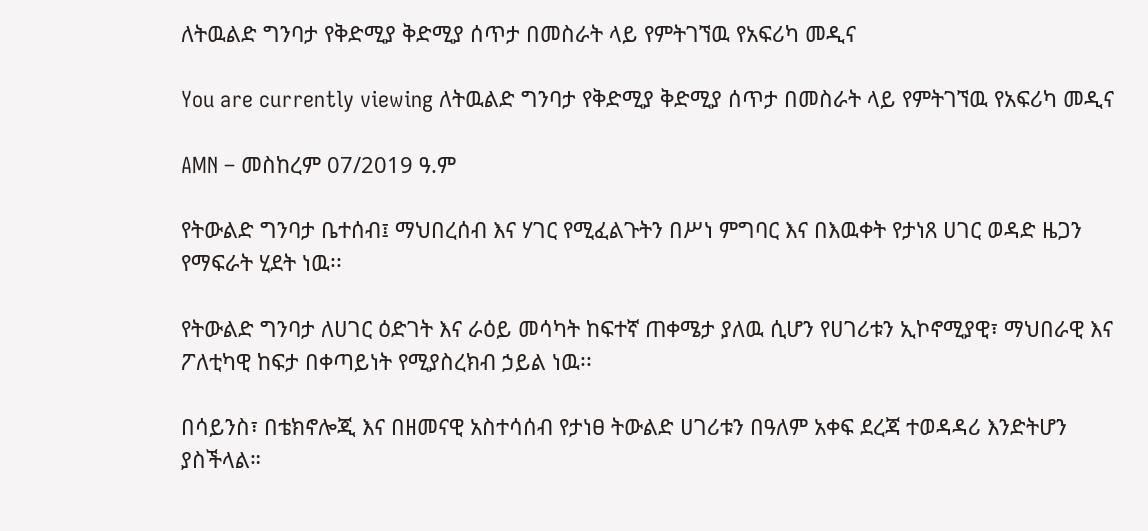ለትዉልድ ግንባታ የቅድሚያ ቅድሚያ ሰጥታ በመስራት ላይ የምትገኘዉ የአፍሪካ መዲና

You are currently viewing ለትዉልድ ግንባታ የቅድሚያ ቅድሚያ ሰጥታ በመስራት ላይ የምትገኘዉ የአፍሪካ መዲና

AMN – መስከረም 07/2019 ዓ.ም

የትውልድ ግንባታ ቤተሰብ፤ ማህበረሰብ እና ሃገር የሚፈልጉትን በሥነ ምግባር እና በእዉቀት የታነጸ ሀገር ወዳድ ዜጋን የማፍራት ሂደት ነዉ፡፡

የትውልድ ግንባታ ለሀገር ዕድገት እና ራዕይ መሳካት ከፍተኛ ጠቀሜታ ያለዉ ሲሆን የሀገሪቱን ኢኮኖሚያዊ፣ ማህበራዊ እና ፖለቲካዊ ከፍታ በቀጣይነት የሚያስረክብ ኃይል ነዉ፡፡

በሳይንስ፣ በቴክኖሎጂ እና በዘመናዊ አስተሳሰብ የታነፀ ትውልድ ሀገሪቱን በዓለም አቀፍ ደረጃ ተወዳዳሪ እንድትሆን ያስችላል።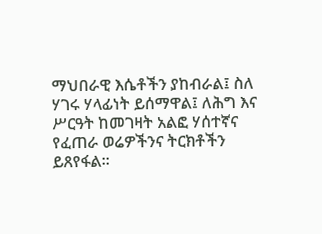ማህበራዊ እሴቶችን ያከብራል፤ ስለ ሃገሩ ሃላፊነት ይሰማዋል፤ ለሕግ እና ሥርዓት ከመገዛት አልፎ ሃሰተኛና የፈጠራ ወሬዎችንና ትርክቶችን ይጸየፋል፡፡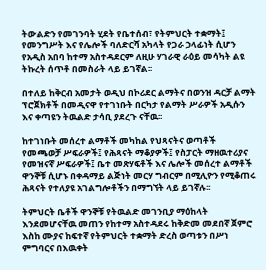ትውልድን የመገንባት ሂደት የቤተሰብ፣ የትምህርት ተቋማት፤ የመንግሥት እና የሌሎች ባለድርሻ አካላት የጋራ ኃላፊነት ሲሆን የአዲስ አበባ ከተማ አስተዳደርም ለዚሁ ሃገራዊ ራዕይ መሳካት ልዩ ትኩረት ሰጥቶ በመስራት ላይ ይገኛል፡፡

በተለይ ከቅርብ አመታት ወዲህ በኮሪደር ልማትና በወንዝ ዳርቻ ልማት ፕሮጀክቶች በመዲናዋ የተገነቡት በርካታ የልማት ሥራዎች አዲሱን እና ቀጣዩን ትዉልድ ታሳቢ ያደረጉ ናቸዉ፡፡

ከተገነቡት መሰረተ ልማቶች መካከል የህጻናትና ወጣቶች የመጫወቻ ሥፍራዎች፤ የሕጻናት ማቆያዎች፤ የስፓርት ማዘዉተሪያና የመዝናኛ ሥፍራዎች፤ ቤተ መጽሃፍቶች እና ሌሎች መሰረተ ልማቶች ዋንኞቹ ሲሆኑ በቀዳማይ ልጅነት መርሃ ግብርም በሚሊዮን የሚቆጠሩ ሕጻናት የተለያዩ አገልግሎቶችን በማግኘት ላይ ይገኛሉ፡፡

ትምህርት ቤቶች ዋንኞቹ የትዉልድ መገንቢያ ማዕከላት እንደመሆናቸዉ መጠን የከተማ አስተዳደሩ ከቅድመ መደበኛ ጀምሮ እስከ ሙያና ከፍተኛ የትምህርት ተቋማት ድረስ ወጣቱን በሥነ ምግባርና በእዉቀት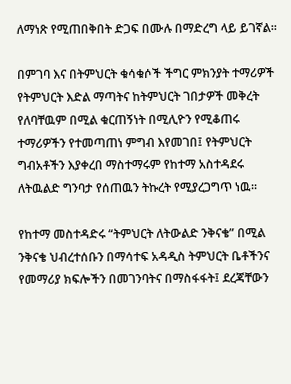ለማነጽ የሚጠበቅበት ድጋፍ በሙሉ በማድረግ ላይ ይገኛል፡፡

በምገባ እና በትምህርት ቁሳቁሶች ችግር ምክንያት ተማሪዎች የትምህርት እድል ማጣትና ከትምህርት ገበታዎች መቅረት የለባቸዉም በሚል ቁርጠኝነት በሚሊዮን የሚቆጠሩ ተማሪዎችን የተመጣጠነ ምግብ እየመገበ፤ የትምህርት ግብአቶችን እያቀረበ ማስተማሩም የከተማ አስተዳደሩ ለትዉልድ ግንባታ የሰጠዉን ትኩረት የሚያረጋግጥ ነዉ፡፡

የከተማ መስተዳድሩ “ትምህርት ለትውልድ ንቅናቄ” በሚል ንቅናቄ ህብረተሰቡን በማሳተፍ አዳዲስ ትምህርት ቤቶችንና የመማሪያ ክፍሎችን በመገንባትና በማስፋፋት፤ ደረጃቸውን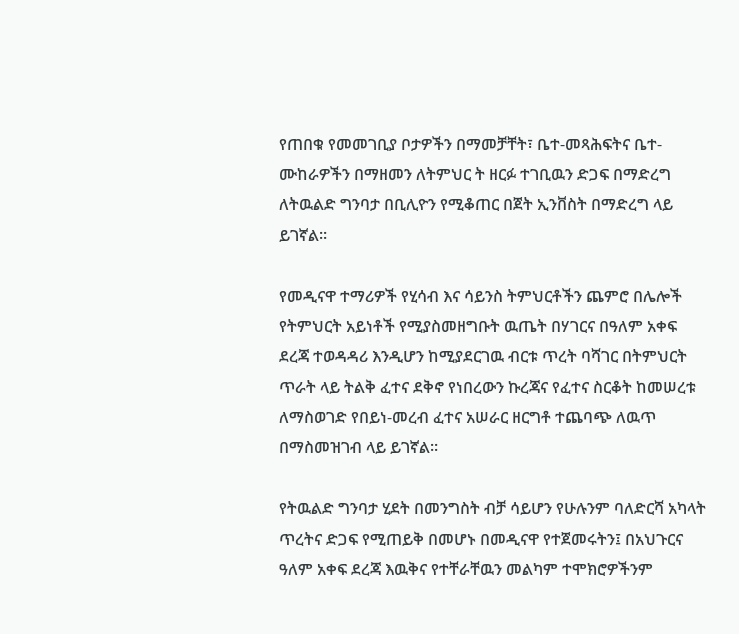የጠበቁ የመመገቢያ ቦታዎችን በማመቻቸት፣ ቤተ-መጻሕፍትና ቤተ-ሙከራዎችን በማዘመን ለትምህር ት ዘርፉ ተገቢዉን ድጋፍ በማድረግ ለትዉልድ ግንባታ በቢሊዮን የሚቆጠር በጀት ኢንቨስት በማድረግ ላይ ይገኛል፡፡

የመዲናዋ ተማሪዎች የሂሳብ እና ሳይንስ ትምህርቶችን ጨምሮ በሌሎች የትምህርት አይነቶች የሚያስመዘግቡት ዉጤት በሃገርና በዓለም አቀፍ ደረጃ ተወዳዳሪ እንዲሆን ከሚያደርገዉ ብርቱ ጥረት ባሻገር በትምህርት ጥራት ላይ ትልቅ ፈተና ደቅኖ የነበረውን ኩረጃና የፈተና ስርቆት ከመሠረቱ ለማስወገድ የበይነ-መረብ ፈተና አሠራር ዘርግቶ ተጨባጭ ለዉጥ በማስመዝገብ ላይ ይገኛል፡፡

የትዉልድ ግንባታ ሂደት በመንግስት ብቻ ሳይሆን የሁሉንም ባለድርሻ አካላት ጥረትና ድጋፍ የሚጠይቅ በመሆኑ በመዲናዋ የተጀመሩትን፤ በአህጉርና ዓለም አቀፍ ደረጃ እዉቅና የተቸራቸዉን መልካም ተሞክሮዎችንም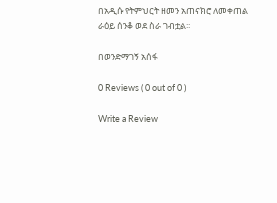በአዲሱ የትምህርት ዘመን አጠናክሮ ለመቀጠል ራዕይ ሰንቆ ወደ ስራ ገብቷል፡፡

በወንድማገኝ አሰፋ

0 Reviews ( 0 out of 0 )

Write a Review